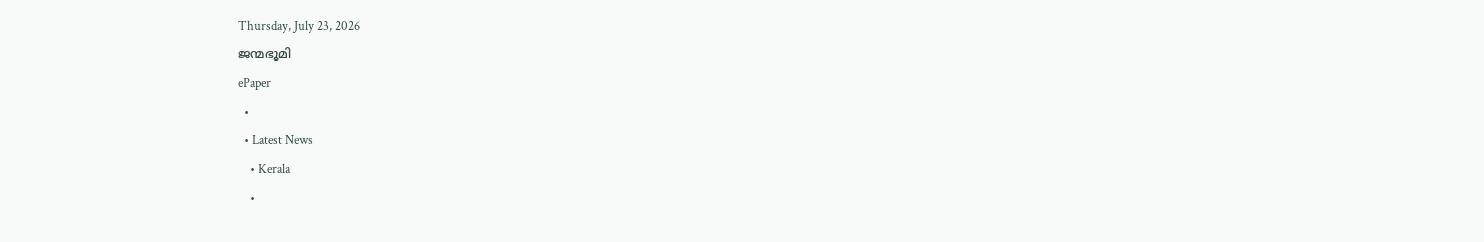Thursday, July 23, 2026
ജന്മഭൂമി
ePaper
  •
  • Latest News
    • Kerala
    •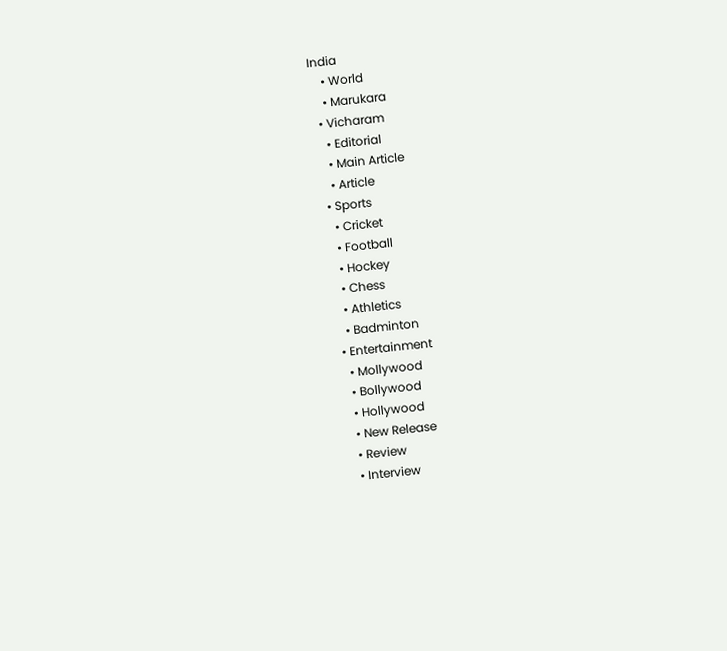India
    • World
    • Marukara
  • Vicharam
    • Editorial
    • Main Article
    • Article
  • Sports
    • Cricket
    • Football
    • Hockey
    • Chess
    • Athletics
    • Badminton
  • Entertainment
    • Mollywood
    • Bollywood
    • Hollywood
    • New Release
    • Review
    • Interview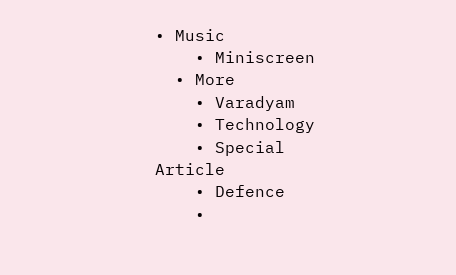• Music
    • Miniscreen
  • More
    • Varadyam
    • Technology
    • Special Article
    • Defence
    •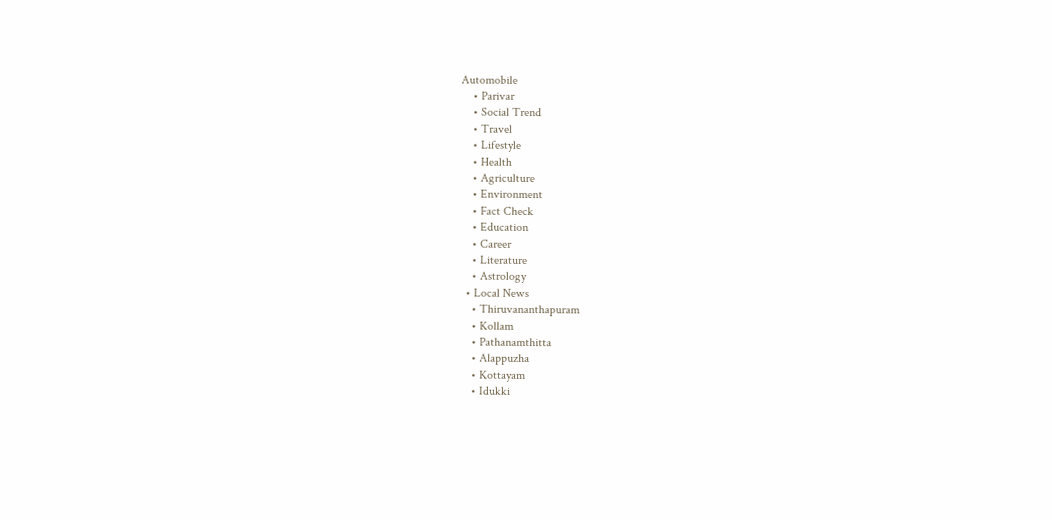Automobile
    • Parivar
    • Social Trend
    • Travel
    • Lifestyle
    • Health
    • Agriculture
    • Environment
    • Fact Check
    • Education
    • Career
    • Literature
    • Astrology
  • Local News
    • Thiruvananthapuram
    • Kollam
    • Pathanamthitta
    • Alappuzha
    • Kottayam
    • Idukki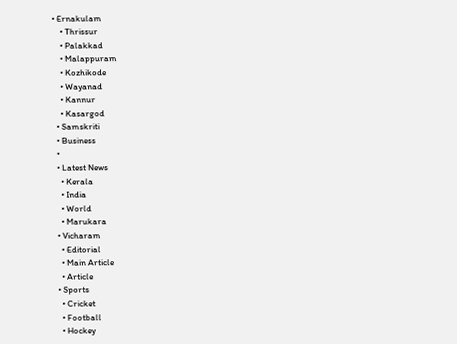• Ernakulam
    • Thrissur
    • Palakkad
    • Malappuram
    • Kozhikode
    • Wayanad
    • Kannur
    • Kasargod
  • Samskriti
  • Business
  •
  • Latest News
    • Kerala
    • India
    • World
    • Marukara
  • Vicharam
    • Editorial
    • Main Article
    • Article
  • Sports
    • Cricket
    • Football
    • Hockey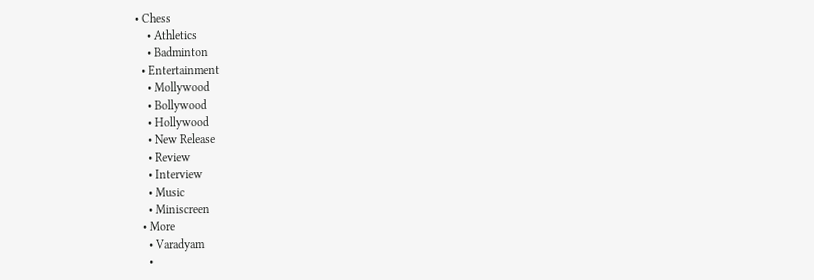• Chess
    • Athletics
    • Badminton
  • Entertainment
    • Mollywood
    • Bollywood
    • Hollywood
    • New Release
    • Review
    • Interview
    • Music
    • Miniscreen
  • More
    • Varadyam
    •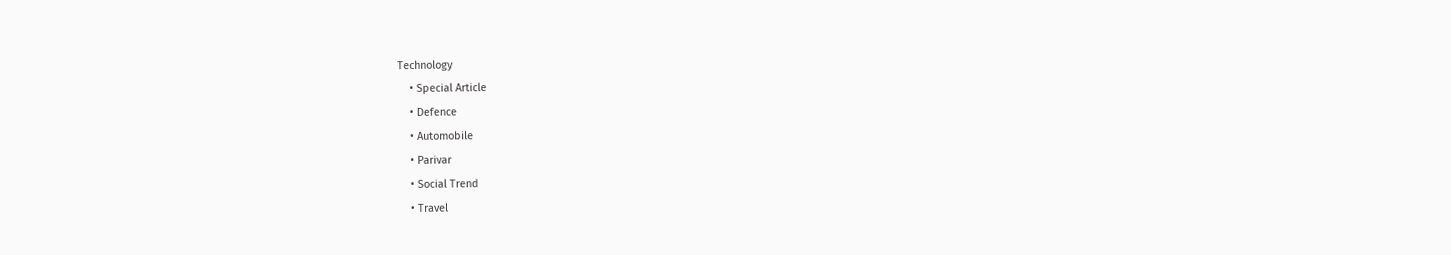Technology
    • Special Article
    • Defence
    • Automobile
    • Parivar
    • Social Trend
    • Travel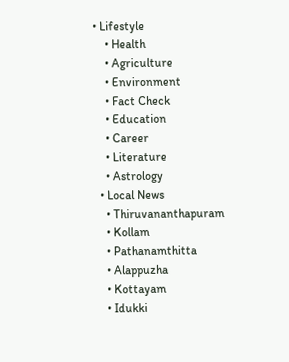• Lifestyle
    • Health
    • Agriculture
    • Environment
    • Fact Check
    • Education
    • Career
    • Literature
    • Astrology
  • Local News
    • Thiruvananthapuram
    • Kollam
    • Pathanamthitta
    • Alappuzha
    • Kottayam
    • Idukki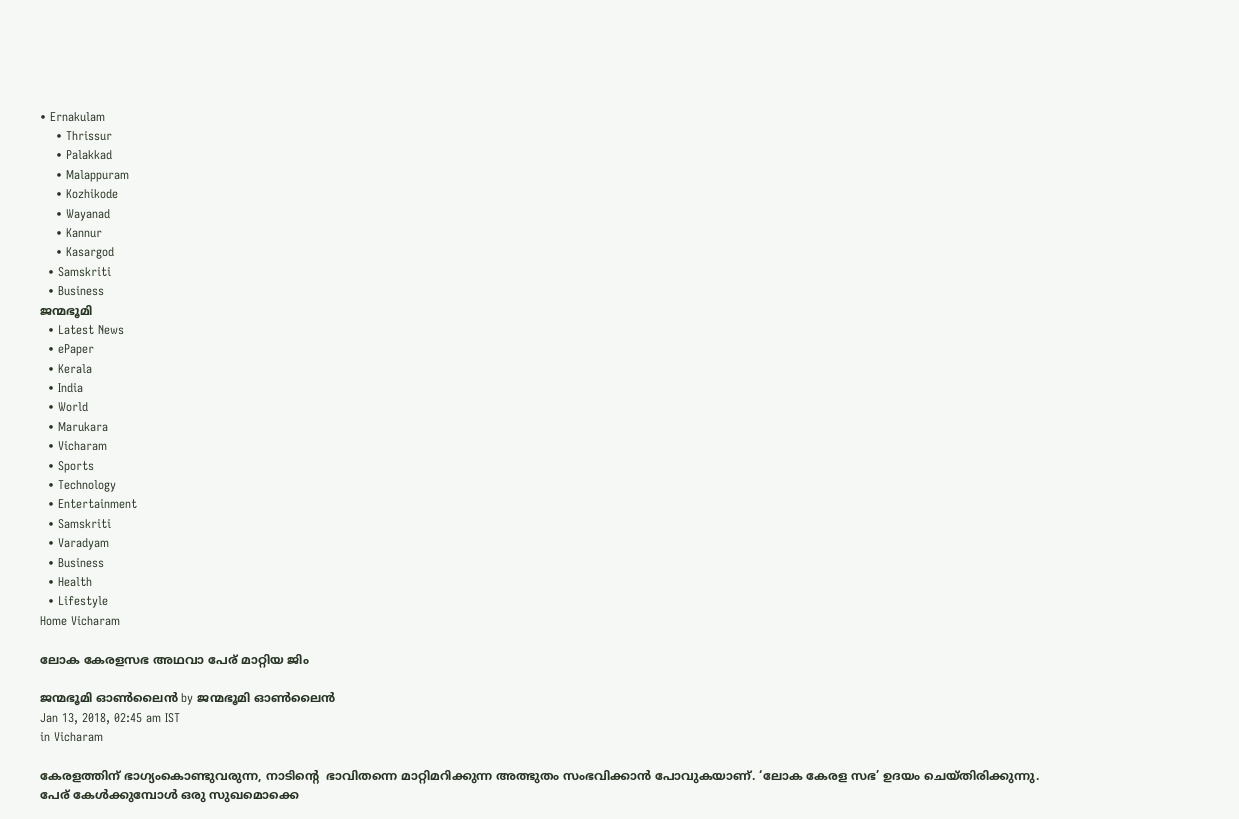• Ernakulam
    • Thrissur
    • Palakkad
    • Malappuram
    • Kozhikode
    • Wayanad
    • Kannur
    • Kasargod
  • Samskriti
  • Business
ജന്മഭൂമി
  • Latest News
  • ePaper
  • Kerala
  • India
  • World
  • Marukara
  • Vicharam
  • Sports
  • Technology
  • Entertainment
  • Samskriti
  • Varadyam
  • Business
  • Health
  • Lifestyle
Home Vicharam

ലോക കേരളസഭ അഥവാ പേര് മാറ്റിയ ജിം

ജന്മഭൂമി ഓണ്‍ലൈന്‍ by ജന്മഭൂമി ഓണ്‍ലൈന്‍
Jan 13, 2018, 02:45 am IST
in Vicharam

കേരളത്തിന് ഭാഗ്യംകൊണ്ടുവരുന്ന, നാടിന്റെ  ഭാവിതന്നെ മാറ്റിമറിക്കുന്ന അത്ഭുതം സംഭവിക്കാന്‍ പോവുകയാണ്. ‘ലോക കേരള സഭ’ ഉദയം ചെയ്തിരിക്കുന്നു.  പേര് കേള്‍ക്കുമ്പോള്‍ ഒരു സുഖമൊക്കെ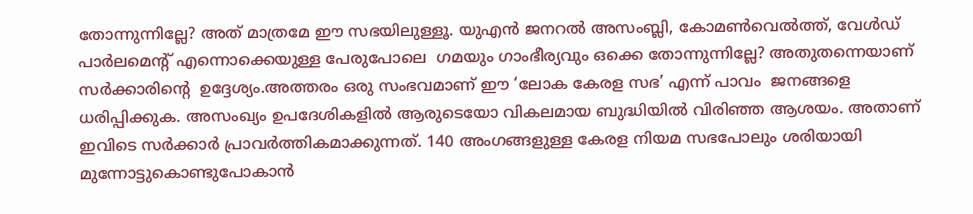തോന്നുന്നില്ലേ? അത് മാത്രമേ ഈ സഭയിലുള്ളൂ. യുഎന്‍ ജനറല്‍ അസംബ്ലി, കോമണ്‍വെല്‍ത്ത്, വേള്‍ഡ് പാര്‍ലമെന്റ് എന്നൊക്കെയുള്ള പേരുപോലെ  ഗമയും ഗാംഭീര്യവും ഒക്കെ തോന്നുന്നില്ലേ? അതുതന്നെയാണ് സര്‍ക്കാരിന്റെ  ഉദ്ദേശ്യം.അത്തരം ഒരു സംഭവമാണ് ഈ ‘ലോക കേരള സഭ’ എന്ന് പാവം  ജനങ്ങളെ ധരിപ്പിക്കുക. അസംഖ്യം ഉപദേശികളില്‍ ആരുടെയോ വികലമായ ബുദ്ധിയില്‍ വിരിഞ്ഞ ആശയം. അതാണ് ഇവിടെ സര്‍ക്കാര്‍ പ്രാവര്‍ത്തികമാക്കുന്നത്. 140 അംഗങ്ങളുള്ള കേരള നിയമ സഭപോലും ശരിയായി മുന്നോട്ടുകൊണ്ടുപോകാന്‍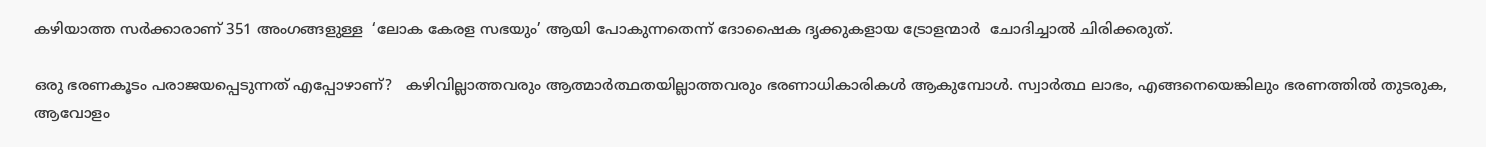കഴിയാത്ത സര്‍ക്കാരാണ് 351 അംഗങ്ങളുള്ള  ‘ലോക കേരള സഭയും’ ആയി പോകുന്നതെന്ന് ദോഷൈക ദൃക്കുകളായ ട്രോളന്മാര്‍  ചോദിച്ചാല്‍ ചിരിക്കരുത്.

ഒരു ഭരണകൂടം പരാജയപ്പെടുന്നത് എപ്പോഴാണ്?   കഴിവില്ലാത്തവരും ആത്മാര്‍ത്ഥതയില്ലാത്തവരും ഭരണാധികാരികള്‍ ആകുമ്പോള്‍. സ്വാര്‍ത്ഥ ലാഭം, എങ്ങനെയെങ്കിലും ഭരണത്തില്‍ തുടരുക, ആവോളം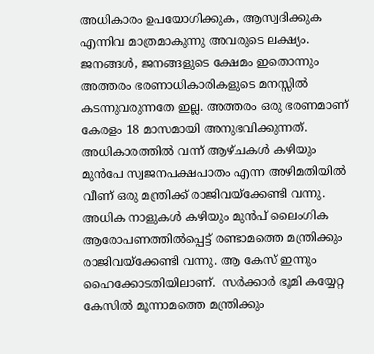അധികാരം ഉപയോഗിക്കുക, ആസ്വദിക്കുക എന്നിവ മാത്രമാകുന്നു അവരുടെ ലക്ഷ്യം. ജനങ്ങള്‍, ജനങ്ങളുടെ ക്ഷേമം ഇതൊന്നും അത്തരം ഭരണാധികാരികളുടെ മനസ്സില്‍ കടന്നുവരുന്നതേ ഇല്ല. അത്തരം ഒരു ഭരണമാണ് കേരളം 18 മാസമായി അനുഭവിക്കുന്നത്. അധികാരത്തില്‍ വന്ന് ആഴ്ചകള്‍ കഴിയും മുന്‍പേ സ്വജനപക്ഷപാതം എന്ന അഴിമതിയില്‍ വീണ് ഒരു മന്ത്രിക്ക് രാജിവയ്‌ക്കേണ്ടി വന്നു. അധിക നാളുകള്‍ കഴിയും മുന്‍പ് ലൈംഗിക ആരോപണത്തില്‍പ്പെട്ട് രണ്ടാമത്തെ മന്ത്രിക്കും രാജിവയ്‌ക്കേണ്ടി വന്നു. ആ കേസ് ഇന്നും ഹൈക്കോടതിയിലാണ്.  സര്‍ക്കാര്‍ ഭൂമി കയ്യേറ്റ കേസില്‍ മൂന്നാമത്തെ മന്ത്രിക്കും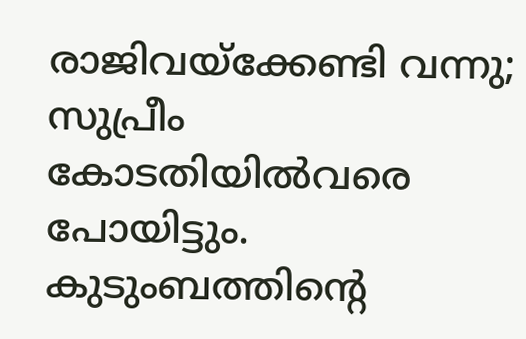രാജിവയ്‌ക്കേണ്ടി വന്നു; സുപ്രീം കോടതിയില്‍വരെ പോയിട്ടും. കുടുംബത്തിന്റെ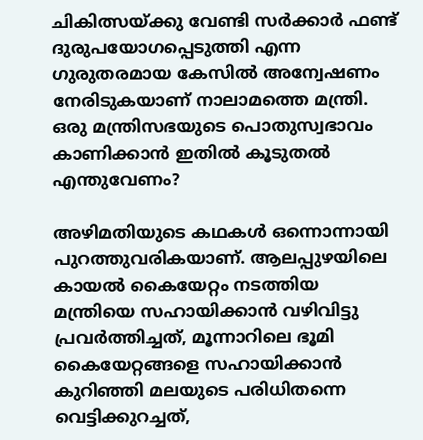ചികിത്സയ്‌ക്കു വേണ്ടി സര്‍ക്കാര്‍ ഫണ്ട് ദുരുപയോഗപ്പെടുത്തി എന്ന ഗുരുതരമായ കേസില്‍ അന്വേഷണം നേരിടുകയാണ് നാലാമത്തെ മന്ത്രി. ഒരു മന്ത്രിസഭയുടെ പൊതുസ്വഭാവം കാണിക്കാന്‍ ഇതില്‍ കൂടുതല്‍ എന്തുവേണം?

അഴിമതിയുടെ കഥകള്‍ ഒന്നൊന്നായി പുറത്തുവരികയാണ്. ആലപ്പുഴയിലെ കായല്‍ കൈയേറ്റം നടത്തിയ മന്ത്രിയെ സഹായിക്കാന്‍ വഴിവിട്ടു പ്രവര്‍ത്തിച്ചത്, മൂന്നാറിലെ ഭൂമി കൈയേറ്റങ്ങളെ സഹായിക്കാന്‍ കുറിഞ്ഞി മലയുടെ പരിധിതന്നെ വെട്ടിക്കുറച്ചത്,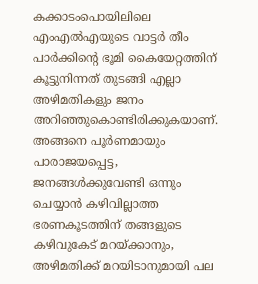കക്കാടംപൊയിലിലെ  എംഎല്‍എയുടെ വാട്ടര്‍ തീം പാര്‍ക്കിന്റെ ഭൂമി കൈയേറ്റത്തിന് കൂട്ടുനിന്നത് തുടങ്ങി എല്ലാ അഴിമതികളും ജനം അറിഞ്ഞുകൊണ്ടിരിക്കുകയാണ്. അങ്ങനെ പൂര്‍ണമായും പാരാജയപ്പെട്ട, ജനങ്ങള്‍ക്കുവേണ്ടി ഒന്നും ചെയ്യാന്‍ കഴിവില്ലാത്ത  ഭരണകൂടത്തിന് തങ്ങളുടെ  കഴിവുകേട് മറയ്‌ക്കാനും, അഴിമതിക്ക് മറയിടാനുമായി പല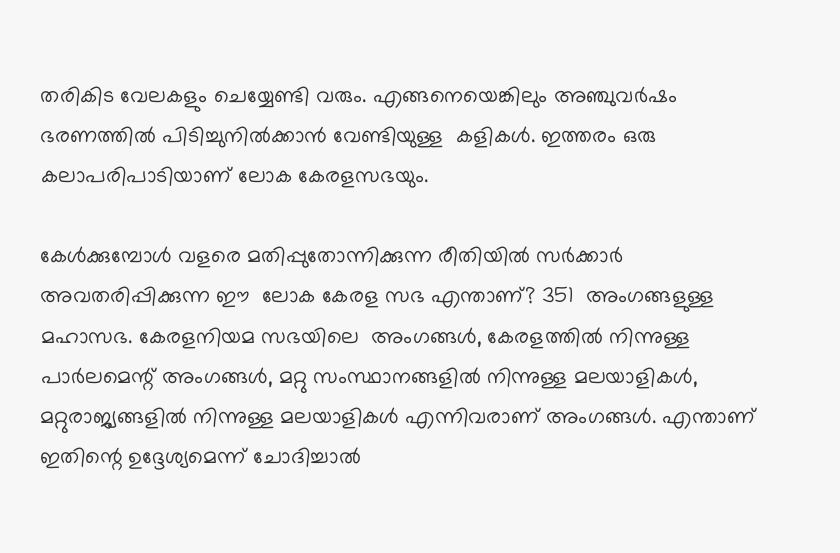തരികിട വേലകളും ചെയ്യേണ്ടി വരും. എങ്ങനെയെങ്കിലും അഞ്ചുവര്‍ഷം ഭരണത്തില്‍ പിടിച്ചുനില്‍ക്കാന്‍ വേണ്ടിയുള്ള  കളികള്‍. ഇത്തരം ഒരു  കലാപരിപാടിയാണ് ലോക കേരളസഭയും.

കേള്‍ക്കുമ്പോള്‍ വളരെ മതിപ്പുതോന്നിക്കുന്ന രീതിയില്‍ സര്‍ക്കാര്‍  അവതരിപ്പിക്കുന്ന ഈ  ലോക കേരള സഭ എന്താണ്? 351  അംഗങ്ങളുള്ള മഹാസഭ. കേരളനിയമ സഭയിലെ  അംഗങ്ങള്‍, കേരളത്തില്‍ നിന്നുള്ള  പാര്‍ലമെന്റ് അംഗങ്ങള്‍, മറ്റു സംസ്ഥാനങ്ങളില്‍ നിന്നുള്ള മലയാളികള്‍, മറ്റുരാജ്യങ്ങളില്‍ നിന്നുള്ള മലയാളികള്‍ എന്നിവരാണ് അംഗങ്ങള്‍. എന്താണ് ഇതിന്റെ ഉദ്ദേശ്യമെന്ന് ചോദിച്ചാല്‍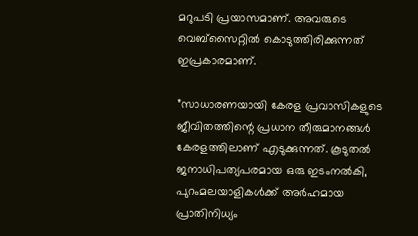മറുപടി പ്രയാസമാണ്. അവരുടെ വെബ്‌സൈറ്റില്‍ കൊടുത്തിരിക്കുന്നത് ഇപ്രകാരമാണ്.

”സാധാരണയായി കേരള പ്രവാസികളുടെ ജീവിതത്തിന്റെ പ്രധാന തീരുമാനങ്ങള്‍ കേരളത്തിലാണ് എടുക്കുന്നത്. കൂടുതല്‍  ജനാധിപത്യപരമായ ഒരു ഇടംനല്‍കി, പുറംമലയാളികള്‍ക്ക് അര്‍ഹമായ പ്രാതിനിധ്യം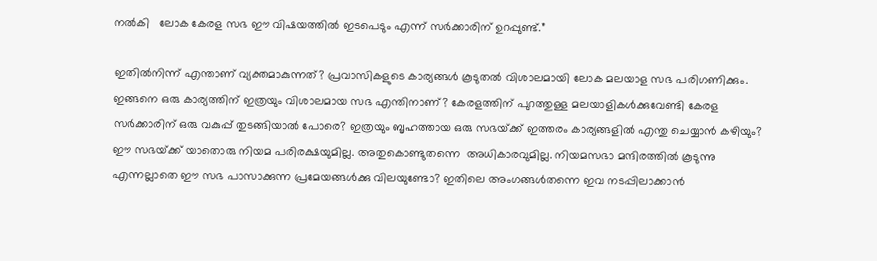നല്‍കി   ലോക കേരള സഭ ഈ വിഷയത്തില്‍ ഇടപെടും എന്ന് സര്‍ക്കാരിന് ഉറപ്പുണ്ട്.”

ഇതില്‍നിന്ന് എന്താണ് വ്യക്തമാകുന്നത്? പ്രവാസികളുടെ കാര്യങ്ങള്‍ കൂടുതല്‍ വിശാലമായി ലോക മലയാള സഭ പരിഗണിക്കും. ഇങ്ങനെ ഒരു കാര്യത്തിന് ഇത്രയും വിശാലമായ സഭ എന്തിനാണ്? കേരളത്തിന് പുറത്തുള്ള മലയാളികള്‍ക്കുവേണ്ടി കേരള സര്‍ക്കാരിന് ഒരു വകുപ്പ് തുടങ്ങിയാല്‍ പോരെ? ഇത്രയും ബൃഹത്തായ ഒരു സഭയ്‌ക്ക് ഇത്തരം കാര്യങ്ങളില്‍ എന്തു ചെയ്യാന്‍ കഴിയും? ഈ സഭയ്‌ക്ക് യാതൊരു നിയമ പരിരക്ഷയുമില്ല. അതുകൊണ്ടുതന്നെ  അധികാരവുമില്ല. നിയമസഭാ മന്ദിരത്തില്‍ കൂടുന്നു എന്നല്ലാതെ ഈ സഭ പാസാക്കുന്ന പ്രമേയങ്ങള്‍ക്കു വിലയുണ്ടോ? ഇതിലെ അംഗങ്ങള്‍തന്നെ ഇവ നടപ്പിലാക്കാന്‍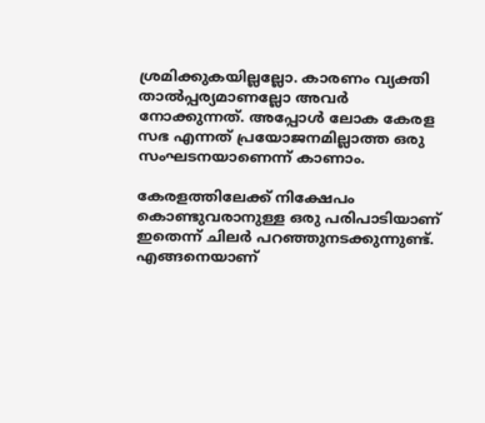ശ്രമിക്കുകയില്ലല്ലോ. കാരണം വ്യക്തി താല്‍പ്പര്യമാണല്ലോ അവര്‍ നോക്കുന്നത്. അപ്പോള്‍ ലോക കേരള സഭ എന്നത് പ്രയോജനമില്ലാത്ത ഒരു സംഘടനയാണെന്ന് കാണാം.

കേരളത്തിലേക്ക് നിക്ഷേപം കൊണ്ടുവരാനുള്ള ഒരു പരിപാടിയാണ് ഇതെന്ന് ചിലര്‍ പറഞ്ഞുനടക്കുന്നുണ്ട്. എങ്ങനെയാണ്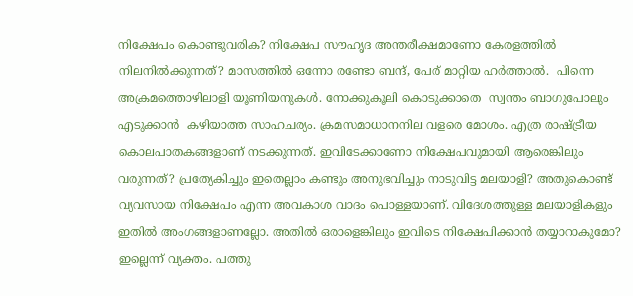നിക്ഷേപം കൊണ്ടുവരിക? നിക്ഷേപ സൗഹൃദ അന്തരീക്ഷമാണോ കേരളത്തില്‍ നിലനില്‍ക്കുന്നത്? മാസത്തില്‍ ഒന്നോ രണ്ടോ ബന്ദ്, പേര് മാറ്റിയ ഹര്‍ത്താല്‍.  പിന്നെ  അക്രമത്തൊഴിലാളി യൂണിയനുകള്‍. നോക്കുകൂലി കൊടുക്കാതെ  സ്വന്തം ബാഗുപോലും എടുക്കാന്‍  കഴിയാത്ത സാഹചര്യം. ക്രമസമാധാനനില വളരെ മോശം. എത്ര രാഷ്‌ട്രീയ കൊലപാതകങ്ങളാണ് നടക്കുന്നത്. ഇവിടേക്കാണോ നിക്ഷേപവുമായി ആരെങ്കിലും വരുന്നത്? പ്രത്യേകിച്ചും ഇതെല്ലാം കണ്ടും അനുഭവിച്ചും നാടുവിട്ട മലയാളി? അതുകൊണ്ട് വ്യവസായ നിക്ഷേപം എന്ന അവകാശ വാദം പൊള്ളയാണ്. വിദേശത്തുള്ള മലയാളികളും ഇതില്‍ അംഗങ്ങളാണല്ലോ. അതില്‍ ഒരാളെങ്കിലും ഇവിടെ നിക്ഷേപിക്കാന്‍ തയ്യാറാകുമോ? ഇല്ലെന്ന് വ്യക്തം. പത്തു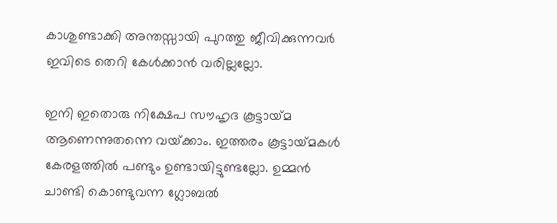കാശുണ്ടാക്കി അന്തസ്സായി പുറത്തു ജീവിക്കുന്നവര്‍ ഇവിടെ തെറി കേള്‍ക്കാന്‍ വരില്ലല്ലോ.

ഇനി ഇതൊരു നിക്ഷേപ സൗഹൃദ കൂട്ടായ്‌മ ആണെന്നുതന്നെ വയ്‌ക്കാം. ഇത്തരം കൂട്ടായ്‌മകള്‍ കേരളത്തില്‍ പണ്ടും ഉണ്ടായിട്ടുണ്ടല്ലോ. ഉമ്മന്‍ ചാണ്ടി കൊണ്ടുവന്ന ഗ്ലോബല്‍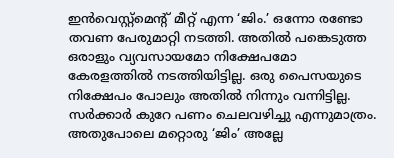ഇന്‍വെസ്റ്റ്‌മെന്റ് മീറ്റ് എന്ന ‘ജിം.’ ഒന്നോ രണ്ടോ തവണ പേരുമാറ്റി നടത്തി. അതില്‍ പങ്കെടുത്ത ഒരാളും വ്യവസായമോ നിക്ഷേപമോ കേരളത്തില്‍ നടത്തിയിട്ടില്ല. ഒരു പൈസയുടെ നിക്ഷേപം പോലും അതില്‍ നിന്നും വന്നിട്ടില്ല. സര്‍ക്കാര്‍ കുറേ പണം ചെലവഴിച്ചു എന്നുമാത്രം. അതുപോലെ മറ്റൊരു ‘ജിം’ അല്ലേ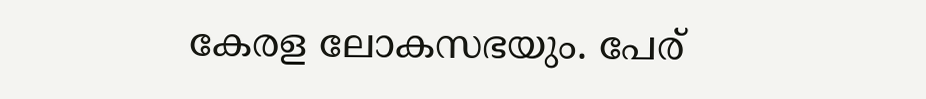കേരള ലോകസഭയും. പേര്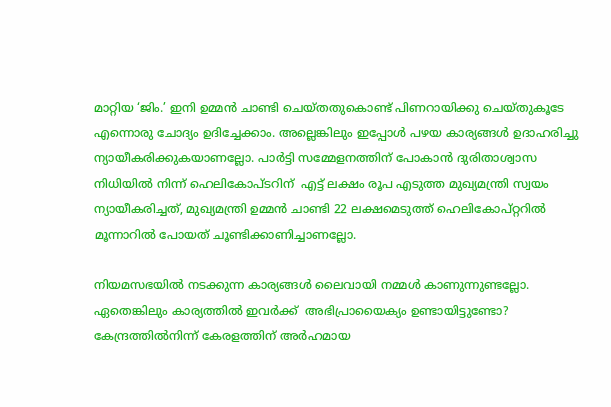മാറ്റിയ ‘ജിം.’ ഇനി ഉമ്മന്‍ ചാണ്ടി ചെയ്തതുകൊണ്ട് പിണറായിക്കു ചെയ്തുകൂടേ  എന്നൊരു ചോദ്യം ഉദിച്ചേക്കാം. അല്ലെങ്കിലും ഇപ്പോള്‍ പഴയ കാര്യങ്ങള്‍ ഉദാഹരിച്ചു ന്യായീകരിക്കുകയാണല്ലോ. പാര്‍ട്ടി സമ്മേളനത്തിന് പോകാന്‍ ദുരിതാശ്വാസ നിധിയില്‍ നിന്ന് ഹെലികോപ്ടറിന്  എട്ട് ലക്ഷം രൂപ എടുത്ത മുഖ്യമന്ത്രി സ്വയം ന്യായീകരിച്ചത്, മുഖ്യമന്ത്രി ഉമ്മന്‍ ചാണ്ടി 22 ലക്ഷമെടുത്ത് ഹെലികോപ്റ്ററില്‍ മൂന്നാറില്‍ പോയത് ചൂണ്ടിക്കാണിച്ചാണല്ലോ.

നിയമസഭയില്‍ നടക്കുന്ന കാര്യങ്ങള്‍ ലൈവായി നമ്മള്‍ കാണുന്നുണ്ടല്ലോ. ഏതെങ്കിലും കാര്യത്തില്‍ ഇവര്‍ക്ക്  അഭിപ്രായൈക്യം ഉണ്ടായിട്ടുണ്ടോ? കേന്ദ്രത്തില്‍നിന്ന് കേരളത്തിന് അര്‍ഹമായ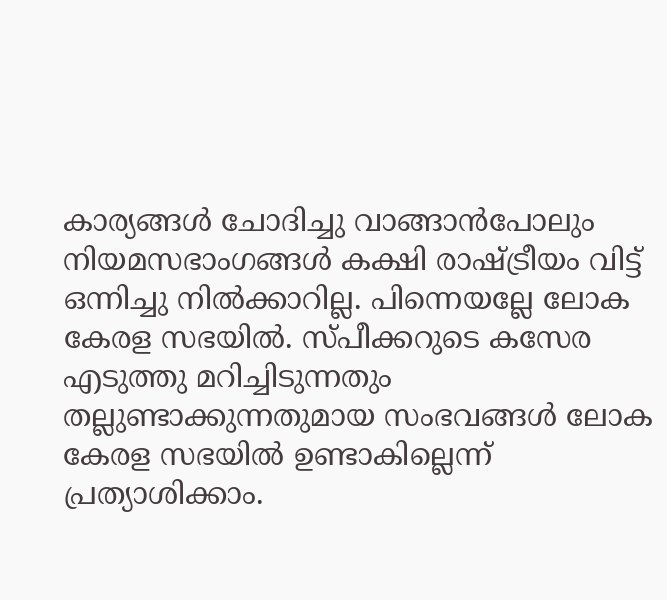കാര്യങ്ങള്‍ ചോദിച്ചു വാങ്ങാന്‍പോലും നിയമസഭാംഗങ്ങള്‍ കക്ഷി രാഷ്‌ട്രീയം വിട്ട് ഒന്നിച്ചു നില്‍ക്കാറില്ല. പിന്നെയല്ലേ ലോക കേരള സഭയില്‍. സ്പീക്കറുടെ കസേര എടുത്തു മറിച്ചിടുന്നതും തല്ലുണ്ടാക്കുന്നതുമായ സംഭവങ്ങള്‍ ലോക കേരള സഭയില്‍ ഉണ്ടാകില്ലെന്ന് പ്രത്യാശിക്കാം.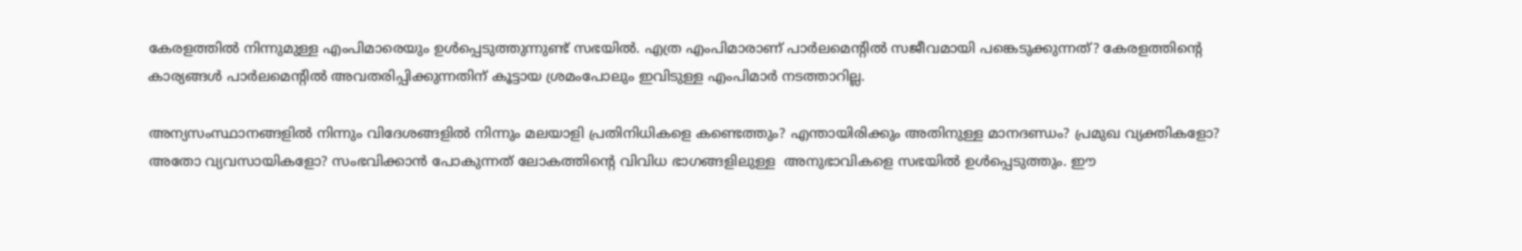കേരളത്തില്‍ നിന്നുമുള്ള എംപിമാരെയും ഉള്‍പ്പെടുത്തുന്നുണ്ട് സഭയില്‍. എത്ര എംപിമാരാണ് പാര്‍ലമെന്റില്‍ സജീവമായി പങ്കെടുക്കുന്നത്? കേരളത്തിന്റെ കാര്യങ്ങള്‍ പാര്‍ലമെന്റില്‍ അവതരിപ്പിക്കുന്നതിന് കൂട്ടായ ശ്രമംപോലും ഇവിടുള്ള എംപിമാര്‍ നടത്താറില്ല.

അന്യസംസ്ഥാനങ്ങളില്‍ നിന്നും വിദേശങ്ങളില്‍ നിന്നും മലയാളി പ്രതിനിധികളെ കണ്ടെത്തും? എന്തായിരിക്കും അതിനുള്ള മാനദണ്ഡം? പ്രമുഖ വ്യക്തികളോ? അതോ വ്യവസായികളോ? സംഭവിക്കാന്‍ പോകുന്നത് ലോകത്തിന്റെ വിവിധ ഭാഗങ്ങളിലുള്ള  അനുഭാവികളെ സഭയില്‍ ഉള്‍പ്പെടുത്തും. ഈ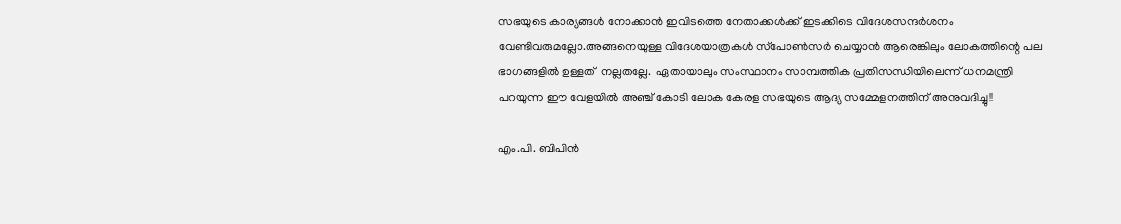സഭയുടെ കാര്യങ്ങള്‍ നോക്കാന്‍ ഇവിടത്തെ നേതാക്കള്‍ക്ക് ഇടക്കിടെ വിദേശസന്ദര്‍ശനം വേണ്ടിവരുമല്ലോ.അങ്ങനെയുള്ള വിദേശയാത്രകള്‍ സ്‌പോണ്‍സര്‍ ചെയ്യാന്‍ ആരെങ്കിലും ലോകത്തിന്റെ പല ഭാഗങ്ങളില്‍ ഉള്ളത്  നല്ലതല്ലേ.  ഏതായാലും സംസ്ഥാനം സാമ്പത്തിക പ്രതിസന്ധിയിലെന്ന് ധനമന്ത്രി പറയുന്ന ഈ വേളയില്‍ അഞ്ച് കോടി ലോക കേരള സഭയുടെ ആദ്യ സമ്മേളനത്തിന് അനുവദിച്ചു!!

എം.പി. ബിപിന്‍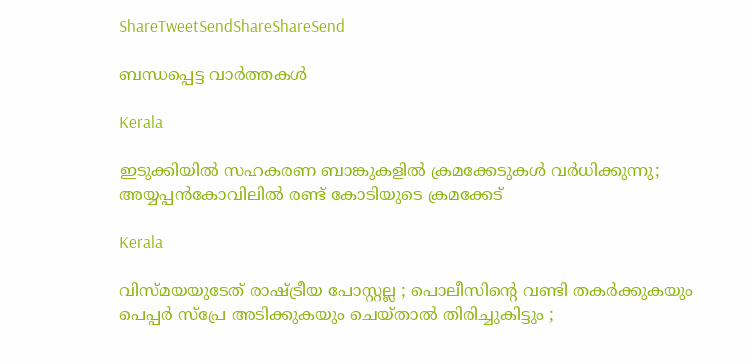ShareTweetSendShareShareSend

ബന്ധപ്പെട്ട വാര്‍ത്തകള്‍

Kerala

ഇടുക്കിയില്‍ സഹകരണ ബാങ്കുകളില്‍ ക്രമക്കേടുകള്‍ വര്‍ധിക്കുന്നു; അയ്യപ്പന്‍കോവിലില്‍ രണ്ട് കോടിയുടെ ക്രമക്കേട്

Kerala

വിസ്മയയുടേത് രാഷ്‌ട്രീയ പോസ്റ്റല്ല ; പൊലീസിന്റെ വണ്ടി തകര്‍ക്കുകയും പെപ്പര്‍ സ്പ്രേ അടിക്കുകയും ചെയ്താല്‍ തിരിച്ചുകിട്ടും ;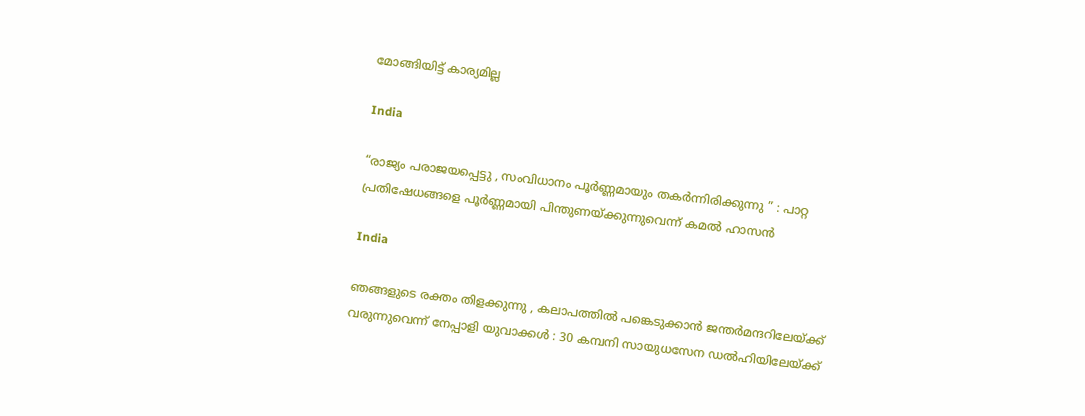മോങ്ങിയിട്ട് കാര്യമില്ല

India

“രാജ്യം പരാജയപ്പെട്ടു , സംവിധാനം പൂർണ്ണമായും തകർന്നിരിക്കുന്നു ” : പാറ്റ പ്രതിഷേധങ്ങളെ പൂർണ്ണമായി പിന്തുണയ്‌ക്കുന്നുവെന്ന് കമൽ ഹാസൻ

India

ഞങ്ങളുടെ രക്തം തിളക്കുന്നു , കലാപത്തിൽ പങ്കെടുക്കാൻ ജന്തർമന്ദറിലേയ്‌ക്ക് വരുന്നുവെന്ന് നേപ്പാളി യുവാക്കൾ : 30 കമ്പനി സായുധസേന ഡൽഹിയിലേയ്‌ക്ക്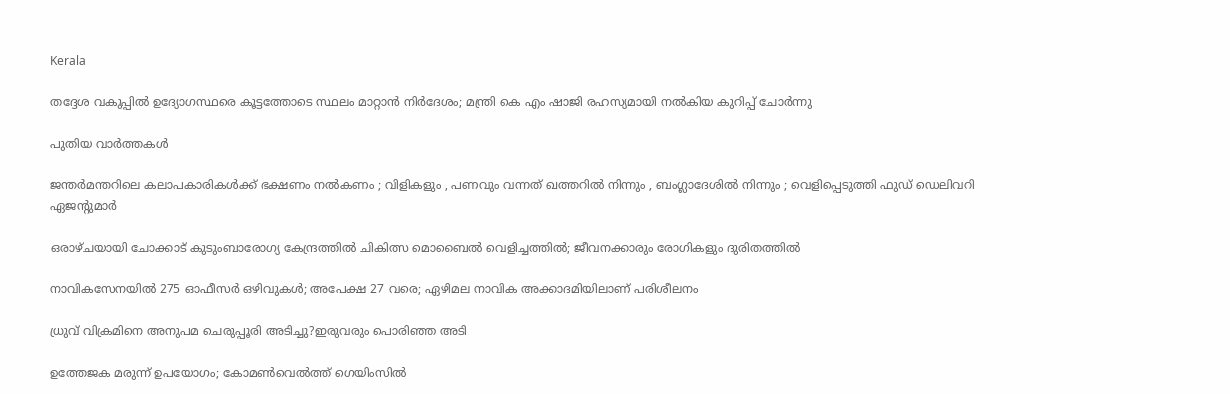Kerala

തദ്ദേശ വകുപ്പിൽ ഉദ്യോഗസ്ഥരെ കൂട്ടത്തോടെ സ്ഥലം മാറ്റാൻ നിർദേശം; മന്ത്രി കെ എം ഷാജി രഹസ്യമായി നൽകിയ കുറിപ്പ് ചോർന്നു

പുതിയ വാര്‍ത്തകള്‍

ജന്തർമന്തറിലെ കലാപകാരികൾക്ക് ഭക്ഷണം നൽകണം ; വിളികളും , പണവും വന്നത് ഖത്തറിൽ നിന്നും , ബംഗ്ലാദേശിൽ നിന്നും ; വെളിപ്പെടുത്തി ഫുഡ് ഡെലിവറി ഏജന്റുമാർ

ഒരാഴ്ചയായി ചോക്കാട് കുടുംബാരോഗ്യ കേന്ദ്രത്തിൽ ചികിത്സ മൊബൈൽ വെളിച്ചത്തിൽ; ജീവനക്കാരും രോഗികളും ദുരിതത്തിൽ

നാവികസേനയില്‍ 275 ഓഫീസര്‍ ഒഴിവുകള്‍; അപേക്ഷ 27 വരെ; ഏഴിമല നാവിക അക്കാദമിയിലാണ് പരിശീലനം

ധ്രുവ് വിക്രമിനെ അനുപമ ചെരുപ്പൂരി അടിച്ചു?ഇരുവരും പൊരിഞ്ഞ അടി

ഉത്തേജക മരുന്ന് ഉപയോഗം; കോമൺവെൽത്ത് ഗെയിംസിൽ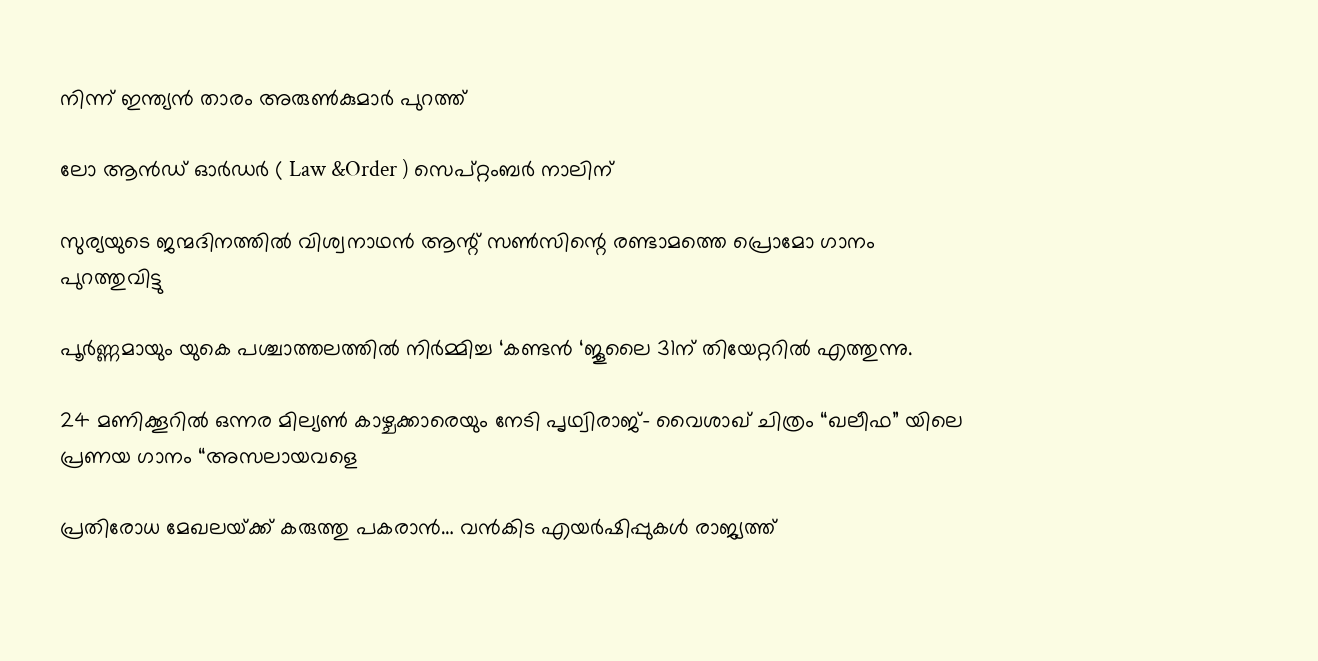നിന്ന് ഇന്ത്യൻ താരം അരുൺകുമാർ പുറത്ത്

ലോ ആൻഡ് ഓർഡർ ( Law &Order ) സെപ്റ്റംബർ നാലിന്

സുര്യയുടെ ജന്മദിനത്തിൽ വിശ്വനാഥൻ ആന്റ് സൺസിന്റെ രണ്ടാമത്തെ പ്രൊമോ ഗാനം പുറത്തുവിട്ടു

പൂർണ്ണമായും യുകെ പശ്ചാത്തലത്തിൽ നിർമ്മിച്ച ‘കണ്ടൻ ‘ജൂലൈ 31ന് തിയേറ്ററിൽ എത്തുന്നു.

24 മണിക്കൂറിൽ ഒന്നര മില്യൺ കാഴ്ചക്കാരെയും നേടി പൃഥ്വിരാജ്- വൈശാഖ് ചിത്രം “ഖലീഫ” യിലെ പ്രണയ ഗാനം “അസലായവളെ

പ്രതിരോധ മേഖലയ്‌ക്ക് കരുത്തു പകരാന്‍… വന്‍കിട എയര്‍ഷിപ്പുകള്‍ രാജ്യത്ത്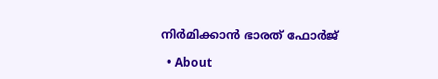നിര്‍മിക്കാന്‍ ഭാരത് ഫോര്‍ജ്

  • About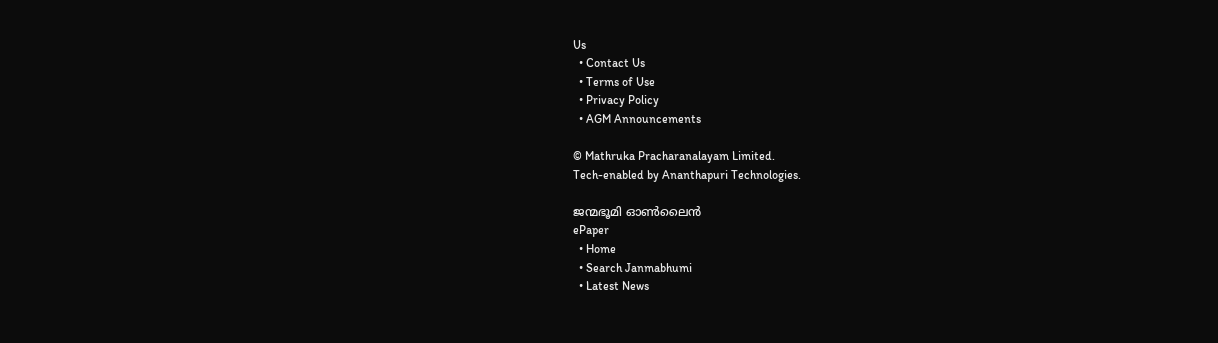Us
  • Contact Us
  • Terms of Use
  • Privacy Policy
  • AGM Announcements

© Mathruka Pracharanalayam Limited.
Tech-enabled by Ananthapuri Technologies.

ജന്മഭൂമി ഓണ്‍ലൈന്‍
ePaper
  • Home
  • Search Janmabhumi
  • Latest News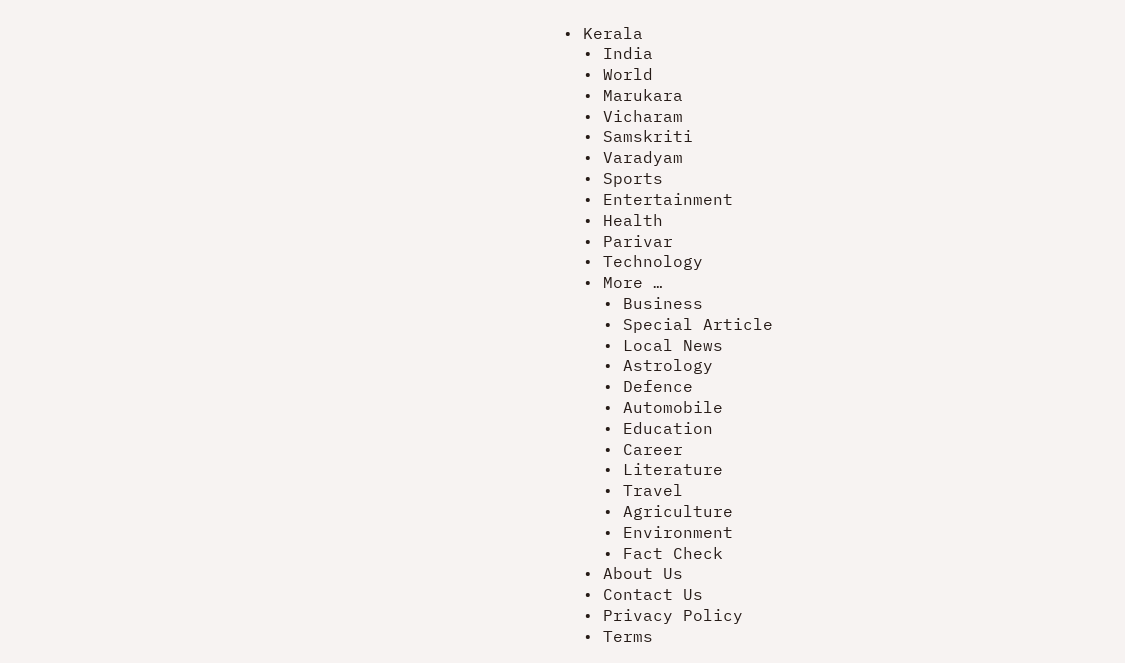• Kerala
  • India
  • World
  • Marukara
  • Vicharam
  • Samskriti
  • Varadyam
  • Sports
  • Entertainment
  • Health
  • Parivar
  • Technology
  • More …
    • Business
    • Special Article
    • Local News
    • Astrology
    • Defence
    • Automobile
    • Education
    • Career
    • Literature
    • Travel
    • Agriculture
    • Environment
    • Fact Check
  • About Us
  • Contact Us
  • Privacy Policy
  • Terms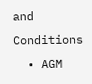and Conditions
  • AGM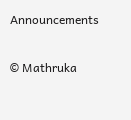Announcements

© Mathruka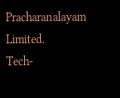Pracharanalayam Limited.
Tech-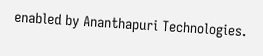enabled by Ananthapuri Technologies.